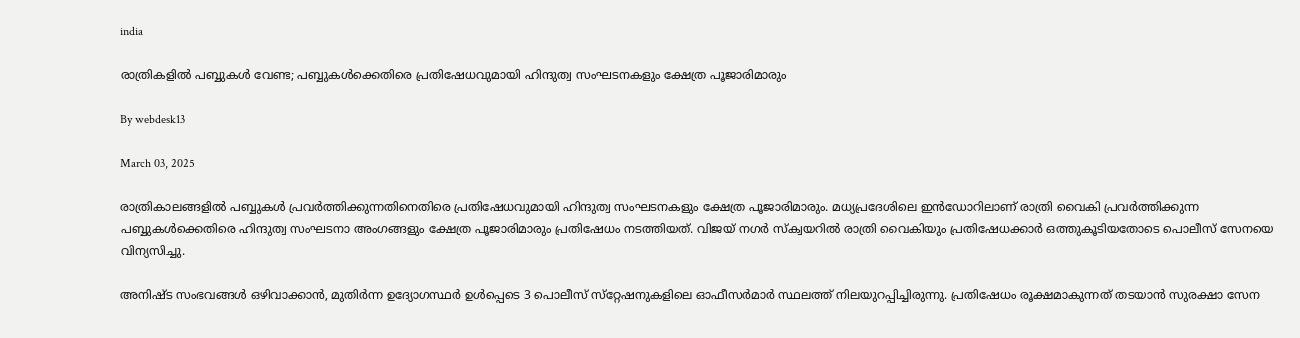india

രാത്രികളില്‍ പബ്ബുകൾ വേണ്ട; പബ്ബുകൾക്കെതിരെ പ്രതിഷേധവുമായി ഹിന്ദുത്വ സംഘടനകളും ക്ഷേത്ര പൂജാരിമാരും

By webdesk13

March 03, 2025

രാത്രികാലങ്ങളില്‍ പബ്ബുകള്‍ പ്രവര്‍ത്തിക്കുന്നതിനെതിരെ പ്രതിഷേധവുമായി ഹിന്ദുത്വ സംഘടനകളും ക്ഷേത്ര പൂജാരിമാരും. മധ്യപ്രദേശിലെ ഇന്‍ഡോറിലാണ് രാത്രി വൈകി പ്രവര്‍ത്തിക്കുന്ന പബ്ബുകള്‍ക്കെതിരെ ഹിന്ദുത്വ സംഘടനാ അംഗങ്ങളും ക്ഷേത്ര പൂജാരിമാരും പ്രതിഷേധം നടത്തിയത്. വിജയ് നഗര്‍ സ്‌ക്വയറില്‍ രാത്രി വൈകിയും പ്രതിഷേധക്കാര്‍ ഒത്തുകൂടിയതോടെ പൊലീസ് സേനയെ വിന്യസിച്ചു.

അനിഷ്ട സംഭവങ്ങള്‍ ഒഴിവാക്കാന്‍, മുതിര്‍ന്ന ഉദ്യോഗസ്ഥര്‍ ഉള്‍പ്പെടെ 3 പൊലീസ് സ്‌റ്റേഷനുകളിലെ ഓഫീസര്‍മാര്‍ സ്ഥലത്ത് നിലയുറപ്പിച്ചിരുന്നു. പ്രതിഷേധം രൂക്ഷമാകുന്നത് തടയാന്‍ സുരക്ഷാ സേന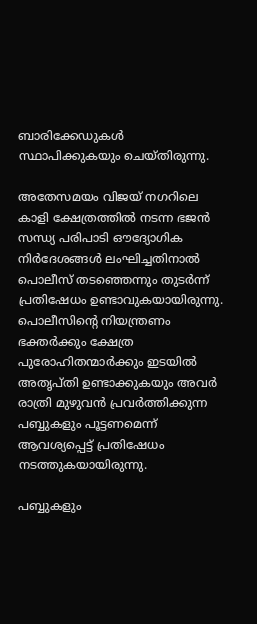ബാരിക്കേഡുകള്‍ സ്ഥാപിക്കുകയും ചെയ്തിരുന്നു.

അതേസമയം വിജയ് നഗറിലെ കാളി ക്ഷേത്രത്തില്‍ നടന്ന ഭജന്‍ സന്ധ്യ പരിപാടി ഔദ്യോഗിക നിര്‍ദേശങ്ങള്‍ ലംഘിച്ചതിനാല്‍ പൊലീസ് തടഞ്ഞെന്നും തുടര്‍ന്ന് പ്രതിഷേധം ഉണ്ടാവുകയായിരുന്നു. പൊലീസിന്റെ നിയന്ത്രണം ഭക്തര്‍ക്കും ക്ഷേത്ര പുരോഹിതന്മാര്‍ക്കും ഇടയില്‍ അതൃപ്തി ഉണ്ടാക്കുകയും അവര്‍ രാത്രി മുഴുവന്‍ പ്രവര്‍ത്തിക്കുന്ന പബ്ബുകളും പൂട്ടണമെന്ന് ആവശ്യപ്പെട്ട് പ്രതിഷേധം നടത്തുകയായിരുന്നു.

പബ്ബുകളും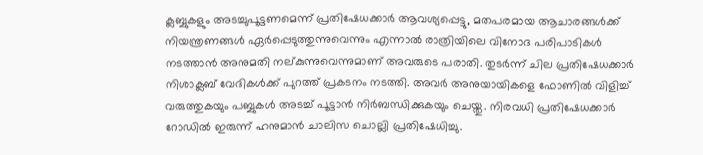ക്ലബ്ബുകളും അടച്ചുപൂട്ടണമെന്ന് പ്രതിഷേധക്കാര്‍ ആവശ്യപ്പെട്ടു, മതപരമായ ആചാരങ്ങള്‍ക്ക് നിയന്ത്രണങ്ങള്‍ ഏര്‍പ്പെടുത്തുന്നുവെന്നും എന്നാല്‍ രാത്രിയിലെ വിനോദ പരിപാടികള്‍ നടത്താന്‍ അനുമതി നല്കുന്നുവെന്നുമാണ് അവരുടെ പരാതി. തുടര്‍ന്ന് ചില പ്രതിഷേധക്കാര്‍ നിശാക്ലബ് വേദികള്‍ക്ക് പുറത്ത് പ്രകടനം നടത്തി. അവര്‍ അനുയായികളെ ഫോണില്‍ വിളിച്ച് വരുത്തുകയും പബ്ബുകള്‍ അടച്ച് പൂട്ടാന്‍ നിര്‍ബന്ധിക്കുകയും ചെയ്തു. നിരവധി പ്രതിഷേധക്കാര്‍ റോഡില്‍ ഇരുന്ന് ഹനുമാന്‍ ചാലിസ ചൊല്ലി പ്രതിഷേധിച്ചു.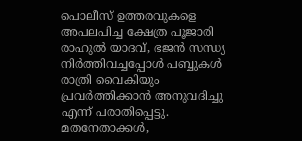പൊലീസ് ഉത്തരവുകളെ അപലപിച്ച ക്ഷേത്ര പൂജാരി രാഹുല്‍ യാദവ്, ഭജന്‍ സന്ധ്യ നിര്‍ത്തിവച്ചപ്പോള്‍ പബ്ബുകള്‍ രാത്രി വൈകിയും പ്രവര്‍ത്തിക്കാന്‍ അനുവദിച്ചു എന്ന് പരാതിപ്പെട്ടു. മതനേതാക്കള്‍,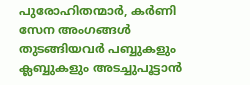പുരോഹിതന്മാര്‍, കര്‍ണി സേന അംഗങ്ങള്‍ തുടങ്ങിയവര്‍ പബ്ബുകളും ക്ലബ്ബുകളും അടച്ചുപൂട്ടാന്‍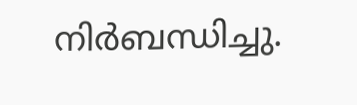നിര്‍ബന്ധിച്ചു.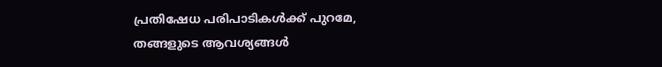പ്രതിഷേധ പരിപാടികള്‍ക്ക് പുറമേ, തങ്ങളുടെ ആവശ്യങ്ങള്‍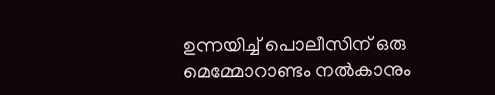ഉന്നയിച്ച് പൊലീസിന് ഒരു മെമ്മോറാണ്ടം നല്‍കാനും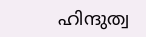ഹിന്ദുത്വ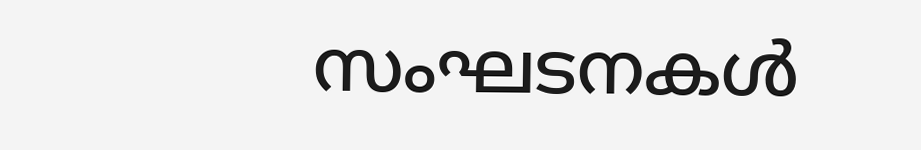സംഘടനകള്‍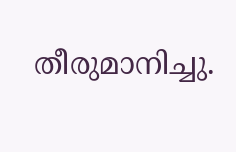തീരുമാനിച്ചു.